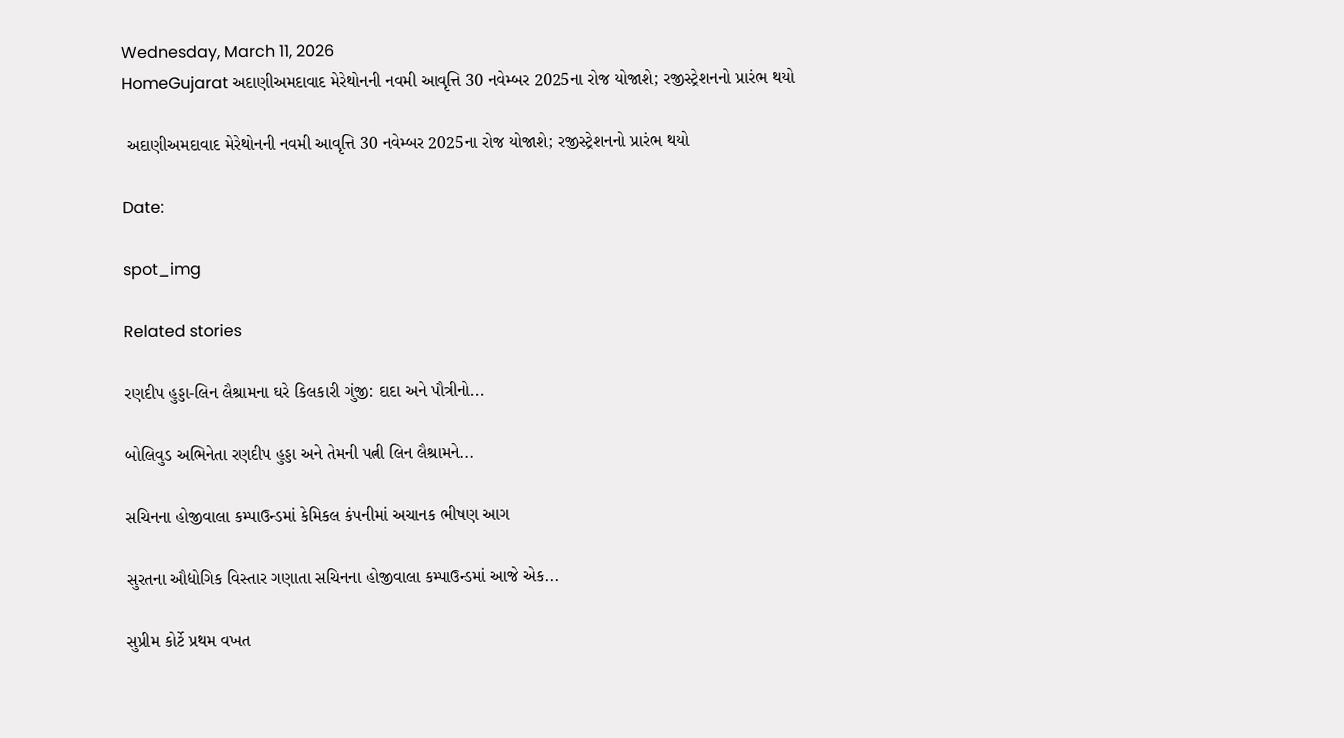Wednesday, March 11, 2026
HomeGujarat અદાણીઅમદાવાદ મેરેથોનની નવમી આવૃત્તિ 30 નવેમ્બર 2025ના રોજ યોજાશે; રજીસ્ટ્રેશનનો પ્રારંભ થયો

 અદાણીઅમદાવાદ મેરેથોનની નવમી આવૃત્તિ 30 નવેમ્બર 2025ના રોજ યોજાશે; રજીસ્ટ્રેશનનો પ્રારંભ થયો

Date:

spot_img

Related stories

રણદીપ હુડ્ડા-લિન લૈશ્રામના ઘરે કિલકારી ગુંજી: દાદા અને પૌત્રીનો...

બોલિવુડ અભિનેતા રણદીપ હુડ્ડા અને તેમની પત્ની લિન લૈશ્રામને...

સચિનના હોજીવાલા કમ્પાઉન્ડમાં કેમિકલ કંપનીમાં અચાનક ભીષણ આગ

સુરતના ઔદ્યોગિક વિસ્તાર ગણાતા સચિનના હોજીવાલા કમ્પાઉન્ડમાં આજે એક...

સુપ્રીમ કોર્ટે પ્રથમ વખત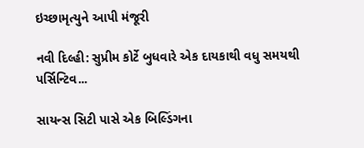ઇચ્છામૃત્યુને આપી મંજૂરી

નવી દિલ્હી: સુપ્રીમ કોર્ટે બુધવારે એક દાયકાથી વધુ સમયથી પર્સિન્ટિવ...

સાયન્સ સિટી પાસે એક બિલ્ડિંગના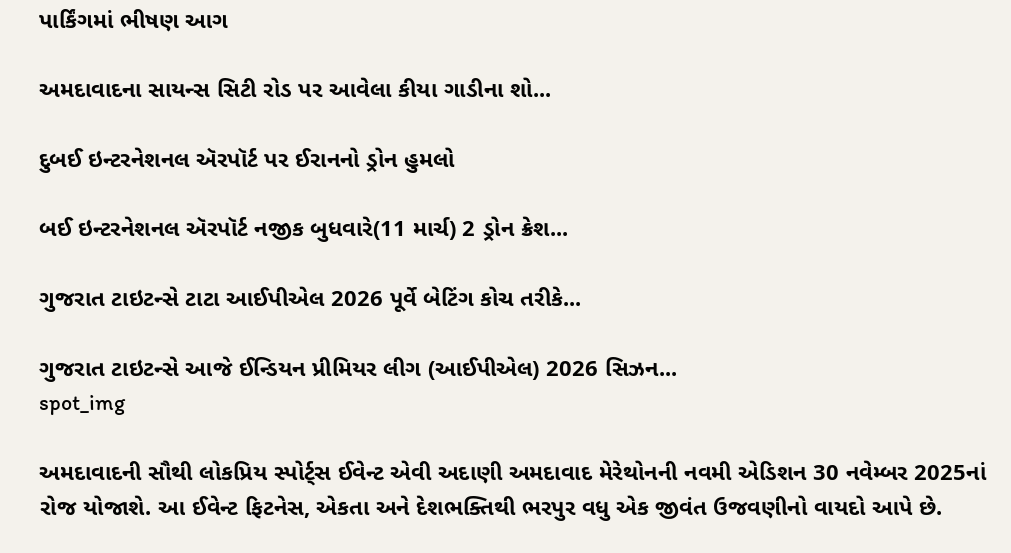પાર્કિંગમાં ભીષણ આગ

અમદાવાદના સાયન્સ સિટી રોડ પર આવેલા કીયા ગાડીના શો...

દુબઈ ઇન્ટરનેશનલ ઍરપૉર્ટ પર ઈરાનનો ડ્રોન હુમલો

બઈ ઇન્ટરનેશનલ ઍરપૉર્ટ નજીક બુધવારે(11 માર્ચ) 2 ડ્રોન ક્રેશ...

ગુજરાત ટાઇટન્સે ટાટા આઈપીએલ 2026 પૂર્વે બેટિંગ કોચ તરીકે...

ગુજરાત ટાઇટન્સે આજે ઈન્ડિયન પ્રીમિયર લીગ (આઈપીએલ) 2026 સિઝન...
spot_img

અમદાવાદની સૌથી લોકપ્રિય સ્પોર્ટ્સ ઈવેન્ટ એવી અદાણી અમદાવાદ મેરેથોનની નવમી એડિશન 30 નવેમ્બર 2025નાં રોજ યોજાશે. આ ઈવેન્ટ ફિટનેસ, એકતા અને દેશભક્તિથી ભરપુર વધુ એક જીવંત ઉજવણીનો વાયદો આપે છે.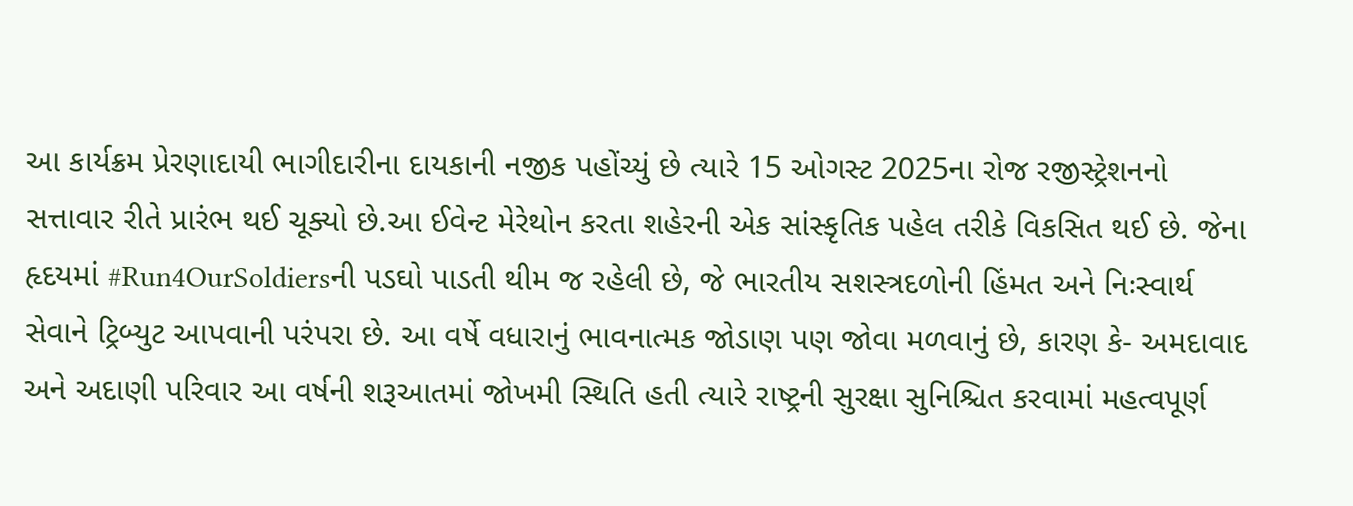આ કાર્યક્રમ પ્રેરણાદાયી ભાગીદારીના દાયકાની નજીક પહોંચ્યું છે ત્યારે 15 ઓગસ્ટ 2025ના રોજ રજીસ્ટ્રેશનનો સત્તાવાર રીતે પ્રારંભ થઈ ચૂક્યો છે.આ ઈવેન્ટ મેરેથોન કરતા શહેરની એક સાંસ્કૃતિક પહેલ તરીકે વિકસિત થઈ છે. જેના હૃદયમાં #Run4OurSoldiersની પડઘો પાડતી થીમ જ રહેલી છે, જે ભારતીય સશસ્ત્રદળોની હિંમત અને નિઃસ્વાર્થ સેવાને ટ્રિબ્યુટ આપવાની પરંપરા છે. આ વર્ષે વધારાનું ભાવનાત્મક જોડાણ પણ જોવા મળવાનું છે, કારણ કે- અમદાવાદ અને અદાણી પરિવાર આ વર્ષની શરૂઆતમાં જોખમી સ્થિતિ હતી ત્યારે રાષ્ટ્રની સુરક્ષા સુનિશ્ચિત કરવામાં મહત્વપૂર્ણ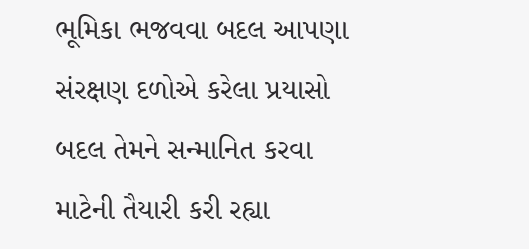ભૂમિકા ભજવવા બદલ આપણા સંરક્ષણ દળોએ કરેલા પ્રયાસો બદલ તેમને સન્માનિત કરવા માટેની તૈયારી કરી રહ્યા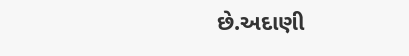છે.અદાણી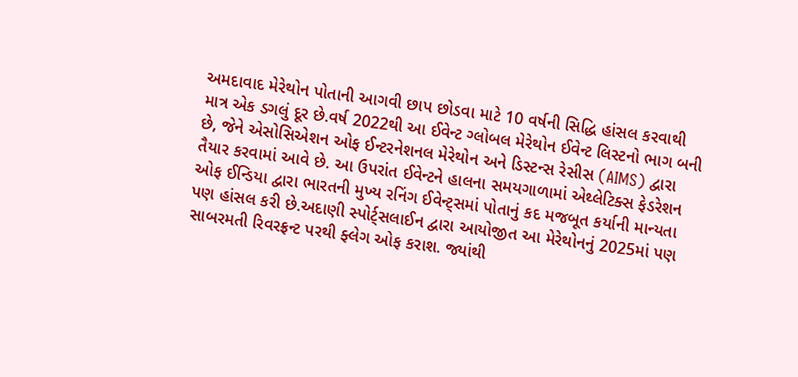અમદાવાદ મેરેથોન પોતાની આગવી છાપ છોડવા માટે 10 વર્ષની સિદ્ધિ હાંસલ કરવાથી માત્ર એક ડગલું દૂર છે.વર્ષ 2022થી આ ઈવેન્ટ ગ્લોબલ મેરેથોન ઈવેન્ટ લિસ્ટનો ભાગ બની છે, જેને એસોસિએશન ઓફ ઈન્ટરનેશનલ મેરેથોન અને ડિસ્ટન્સ રેસીસ (AIMS) દ્વારા તૈયાર કરવામાં આવે છે. આ ઉપરાંત ઈવેન્ટને હાલના સમયગાળામાં એથ્લેટિક્સ ફેડરેશન ઓફ ઈન્ડિયા દ્વારા ભારતની મુખ્ય રનિંગ ઈવેન્ટ્સમાં પોતાનું કદ મજબૂત કર્યાની માન્યતા પણ હાંસલ કરી છે.અદાણી સ્પોર્ટ્સલાઈન દ્વારા આયોજીત આ મેરેથોનનું 2025માં પણ સાબરમતી રિવરફ્રન્ટ પરથી ફ્લેગ ઓફ કરાશ. જ્યાંથી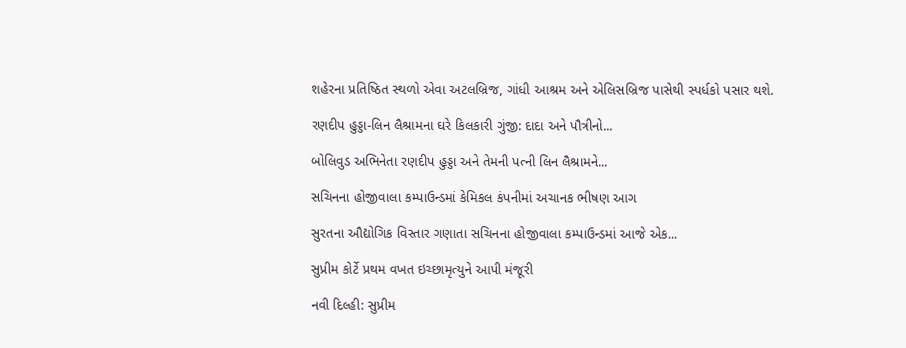શહેરના પ્રતિષ્ઠિત સ્થળો એવા અટલબ્રિજ, ગાંધી આશ્રમ અને એલિસબ્રિજ પાસેથી સ્પર્ધકો પસાર થશે.

રણદીપ હુડ્ડા-લિન લૈશ્રામના ઘરે કિલકારી ગુંજી: દાદા અને પૌત્રીનો...

બોલિવુડ અભિનેતા રણદીપ હુડ્ડા અને તેમની પત્ની લિન લૈશ્રામને...

સચિનના હોજીવાલા કમ્પાઉન્ડમાં કેમિકલ કંપનીમાં અચાનક ભીષણ આગ

સુરતના ઔદ્યોગિક વિસ્તાર ગણાતા સચિનના હોજીવાલા કમ્પાઉન્ડમાં આજે એક...

સુપ્રીમ કોર્ટે પ્રથમ વખત ઇચ્છામૃત્યુને આપી મંજૂરી

નવી દિલ્હી: સુપ્રીમ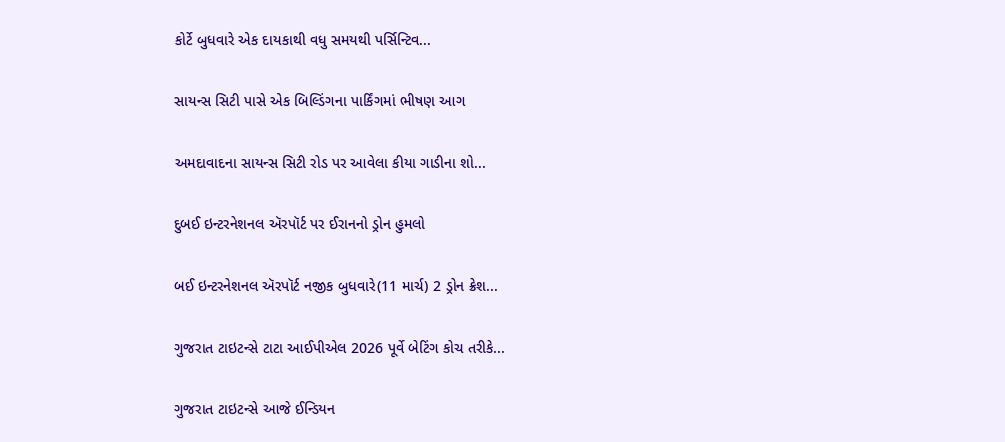કોર્ટે બુધવારે એક દાયકાથી વધુ સમયથી પર્સિન્ટિવ...

સાયન્સ સિટી પાસે એક બિલ્ડિંગના પાર્કિંગમાં ભીષણ આગ

અમદાવાદના સાયન્સ સિટી રોડ પર આવેલા કીયા ગાડીના શો...

દુબઈ ઇન્ટરનેશનલ ઍરપૉર્ટ પર ઈરાનનો ડ્રોન હુમલો

બઈ ઇન્ટરનેશનલ ઍરપૉર્ટ નજીક બુધવારે(11 માર્ચ) 2 ડ્રોન ક્રેશ...

ગુજરાત ટાઇટન્સે ટાટા આઈપીએલ 2026 પૂર્વે બેટિંગ કોચ તરીકે...

ગુજરાત ટાઇટન્સે આજે ઈન્ડિયન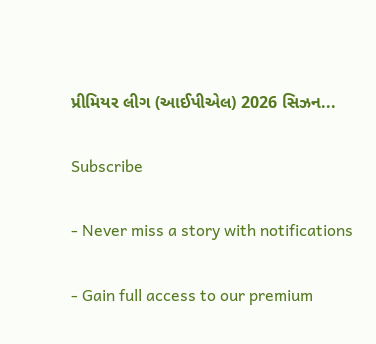પ્રીમિયર લીગ (આઈપીએલ) 2026 સિઝન...

Subscribe

- Never miss a story with notifications

- Gain full access to our premium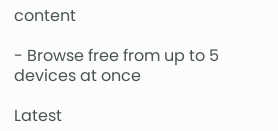content

- Browse free from up to 5 devices at once

Latest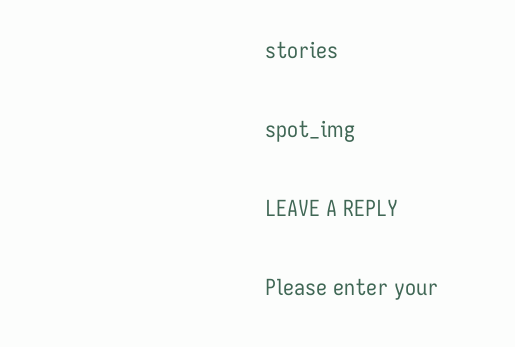stories

spot_img

LEAVE A REPLY

Please enter your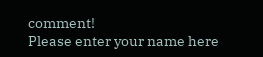comment!
Please enter your name here